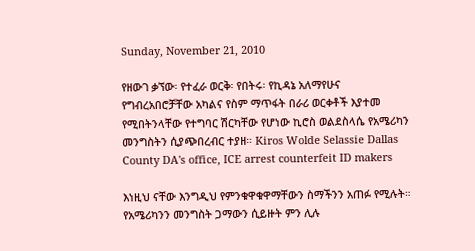Sunday, November 21, 2010

የዘውገ ቃኘው፡ የተፈራ ወርቅ፡ የበትሩ፡ የኪዳኔ አለማየሁና የግብረአበሮቻቸው አካልና የስም ማጥፋት በራሪ ወርቀቶች እያተመ የሚበትንላቸው የተግባር ሽርካቸው የሆነው ኪሮስ ወልደስላሴ የአሜሪካን መንግስትን ሲያጭበረብር ተያዘ። Kiros Wolde Selassie Dallas County DA's office, ICE arrest counterfeit ID makers

እነዚህ ናቸው እንግዲህ የምንቁዋቁዋማቸውን ስማችንን አጠፉ የሚሉት። የአሜሪካንን መንግስት ጋማውን ሲይዙት ምን ሊሉ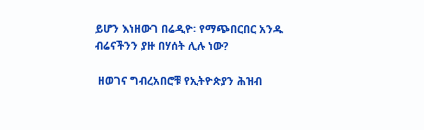ይሆን እነዘውገ በሬዲዮ፡ የማጭበርበር አንዱ ብሬናችንን ያዙ በሃሰት ሊሉ ነው?

 ዘወገና ግብረአበሮቹ የኢትዮጵያን ሕዝብ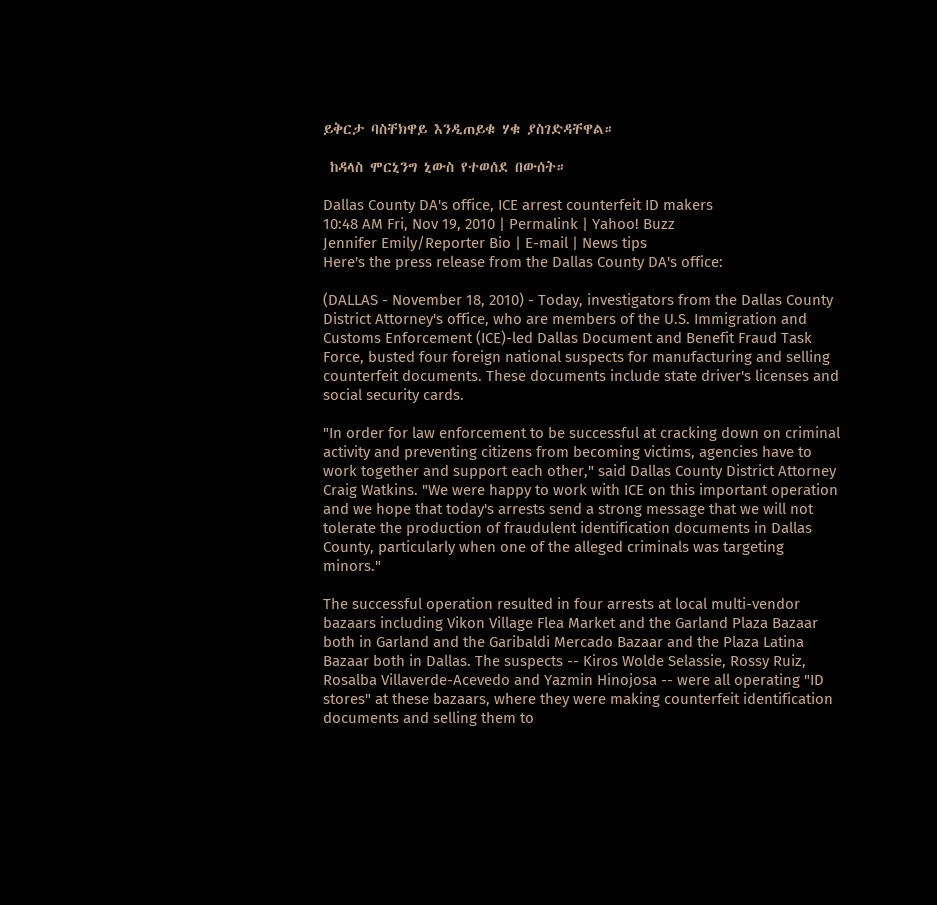ይቅርታ ባስቸክዋይ እንዲጠይቁ ሃቁ ያስገድዳቸዋል።

 ከዳላስ ሞርኒንግ ኒውስ የተወሰደ በውሰት።

Dallas County DA's office, ICE arrest counterfeit ID makers
10:48 AM Fri, Nov 19, 2010 | Permalink | Yahoo! Buzz
Jennifer Emily/Reporter Bio | E-mail | News tips
Here's the press release from the Dallas County DA's office:

(DALLAS - November 18, 2010) - Today, investigators from the Dallas County District Attorney's office, who are members of the U.S. Immigration and Customs Enforcement (ICE)-led Dallas Document and Benefit Fraud Task Force, busted four foreign national suspects for manufacturing and selling counterfeit documents. These documents include state driver's licenses and social security cards.

"In order for law enforcement to be successful at cracking down on criminal activity and preventing citizens from becoming victims, agencies have to work together and support each other," said Dallas County District Attorney Craig Watkins. "We were happy to work with ICE on this important operation and we hope that today's arrests send a strong message that we will not tolerate the production of fraudulent identification documents in Dallas County, particularly when one of the alleged criminals was targeting minors."

The successful operation resulted in four arrests at local multi-vendor bazaars including Vikon Village Flea Market and the Garland Plaza Bazaar both in Garland and the Garibaldi Mercado Bazaar and the Plaza Latina Bazaar both in Dallas. The suspects -- Kiros Wolde Selassie, Rossy Ruiz, Rosalba Villaverde-Acevedo and Yazmin Hinojosa -- were all operating "ID stores" at these bazaars, where they were making counterfeit identification documents and selling them to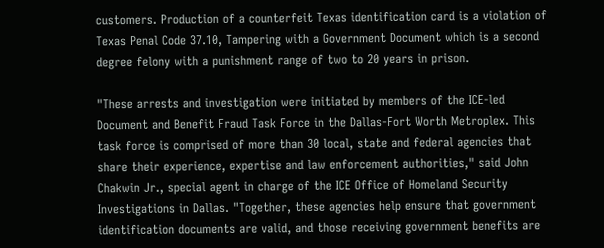customers. Production of a counterfeit Texas identification card is a violation of Texas Penal Code 37.10, Tampering with a Government Document which is a second degree felony with a punishment range of two to 20 years in prison.

"These arrests and investigation were initiated by members of the ICE-led Document and Benefit Fraud Task Force in the Dallas-Fort Worth Metroplex. This task force is comprised of more than 30 local, state and federal agencies that share their experience, expertise and law enforcement authorities," said John Chakwin Jr., special agent in charge of the ICE Office of Homeland Security Investigations in Dallas. "Together, these agencies help ensure that government identification documents are valid, and those receiving government benefits are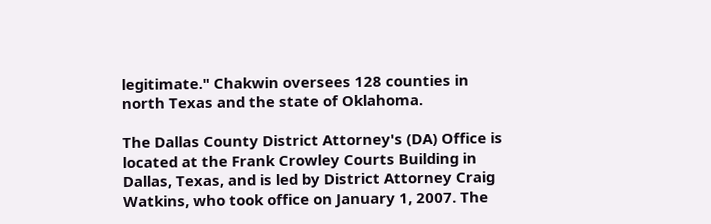legitimate." Chakwin oversees 128 counties in north Texas and the state of Oklahoma.

The Dallas County District Attorney's (DA) Office is located at the Frank Crowley Courts Building in Dallas, Texas, and is led by District Attorney Craig Watkins, who took office on January 1, 2007. The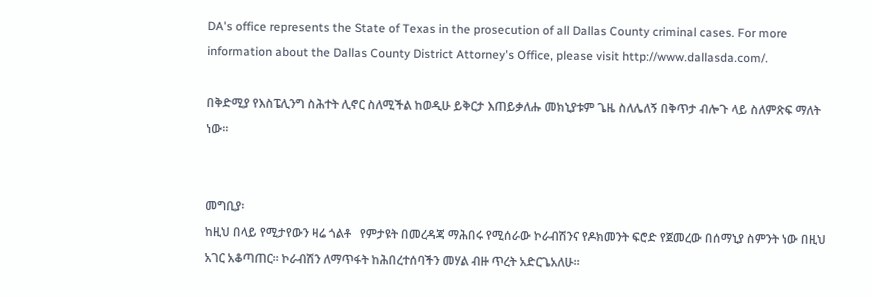DA's office represents the State of Texas in the prosecution of all Dallas County criminal cases. For more information about the Dallas County District Attorney's Office, please visit http://www.dallasda.com/.

በቅድሚያ የእስፔሊንግ ስሕተት ሊኖር ስለሚችል ከወዲሁ ይቅርታ እጠይቃለሑ መክኒያቱም ጌዜ ስለሌለኝ በቅጥታ ብሎጉ ላይ ስለምጽፍ ማለት ነው።


መግቢያ፡
ከዚህ በላይ የሚታየውን ዛሬ ጎልቶ   የምታዩት በመረዳጃ ማሕበሩ የሚሰራው ኮራብሽንና የዶክመንት ፍሮድ የጀመረው በሰማኒያ ስምንት ነው በዚህ አገር አቆጣጠር። ኮራብሽን ለማጥፋት ከሕበረተሰባችን መሃል ብዙ ጥረት አድርጌአለሁ።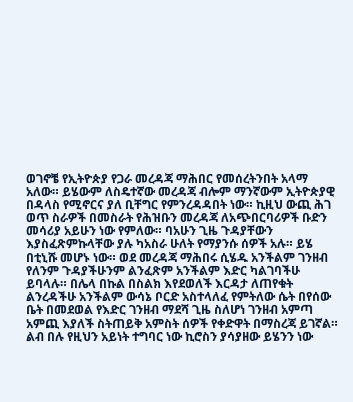ወገኖቼ የኢትዮጵያ የጋራ መረዳጃ ማሕበር የመሰረትንበት አላማ አለው። ይሄውም ለስዴተኛው መረዳጃ ብሎም ማንኛውም ኢትዮጵያዊ በዳላስ የሚኖርና ያለ ቢቸግር የምንረዳዳበት ነው። ኪዚህ ውጪ ሕገ ወጥ ስራዎች በመስራት የሕዝቡን መረዳጃ ለአጭበርባሪዎች ቡድን መሳሪያ አይሁን ነው የምለው። ባአሁን ጊዜ ጉዳያቸውን እያስፈጽምኩላቸው ያሉ ካአስራ ሁለት የማያንሱ ሰዎች አሉ። ይሄ በቲኒሹ መሆኑ ነው። ወደ መረዳጃ ማሕበሩ ሲሄዱ አንችልም ገንዘብ የለንም ጉዳያችሁንም ልንፈጽም አንችልም እድር ካልገባችሁ ይባላሉ። በሌላ በኩል በስልክ እየደወለች እርዳታ ለጠየቁት ልንረዳችሁ አንችልም ውሳኔ ቦርድ አስተላለፈ የምትለው ሴት በየሰው ቤት በመደወል የእድር ገንዘብ ማደሻ ጊዜ ስለሆነ ገንዘብ አምጣ አምጪ እያለች ስትጠይቅ አምስት ሰዎች የቀድዋት በማስረጃ ይገኛል። ልብ በሉ የዚህን አይነት ተግባር ነው ኪሮስን ያሳያዘው ይሄንን ነው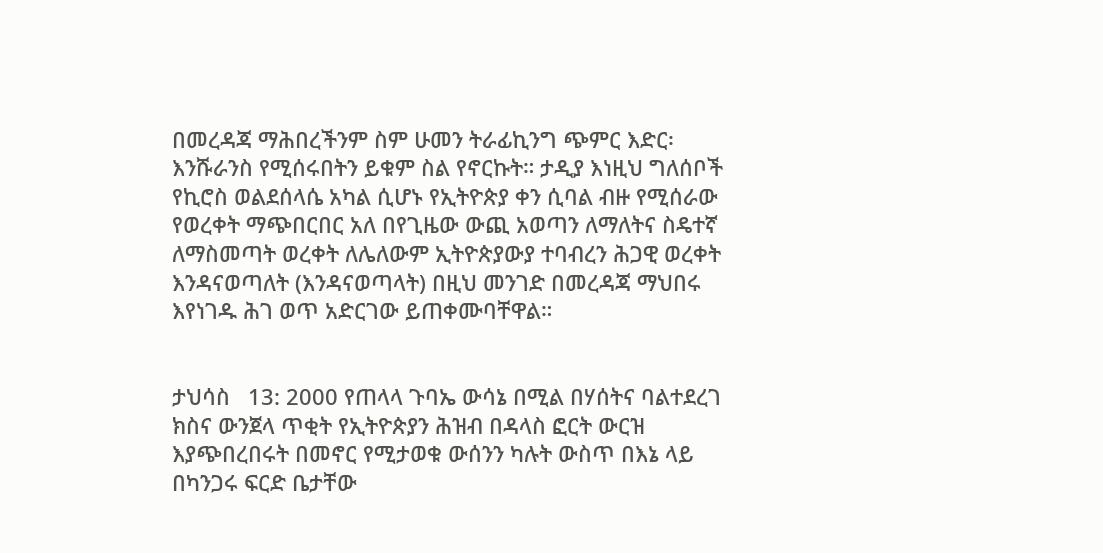በመረዳጃ ማሕበረችንም ስም ሁመን ትራፊኪንግ ጭምር እድር፡ እንሹራንስ የሚሰሩበትን ይቁም ስል የኖርኩት። ታዲያ እነዚህ ግለሰቦች የኪሮስ ወልደሰላሴ አካል ሲሆኑ የኢትዮጵያ ቀን ሲባል ብዙ የሚሰራው የወረቀት ማጭበርበር አለ በየጊዜው ውጪ አወጣን ለማለትና ስዴተኛ ለማስመጣት ወረቀት ለሌለውም ኢትዮጵያውያ ተባብረን ሕጋዊ ወረቀት እንዳናወጣለት (እንዳናወጣላት) በዚህ መንገድ በመረዳጃ ማህበሩ እየነገዱ ሕገ ወጥ አድርገው ይጠቀሙባቸዋል።


ታህሳስ   13: 2000 የጠላላ ጉባኤ ውሳኔ በሚል በሃሰትና ባልተደረገ ክስና ውንጀላ ጥቂት የኢትዮጵያን ሕዝብ በዳላስ ፎርት ውርዝ እያጭበረበሩት በመኖር የሚታወቁ ውሰንን ካሉት ውስጥ በእኔ ላይ በካንጋሩ ፍርድ ቤታቸው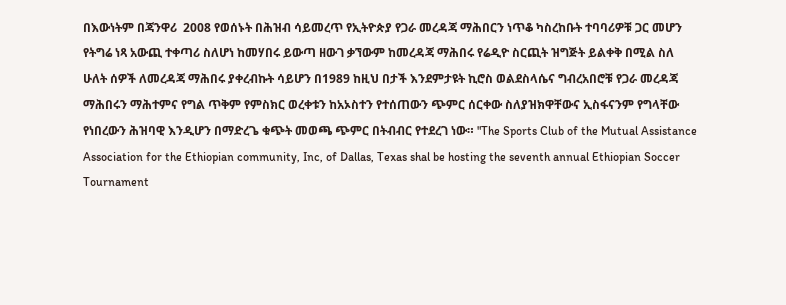በእውነትም በጃንዋሪ  2008 የወሰኑት በሕዝብ ሳይመረጥ የኢትዮጵያ የጋራ መረዳጃ ማሕበርን ነጥቆ ካስረከቡት ተባባሪዎቹ ጋር መሆን የትግሬ ነጻ አውጪ ተቀጣሪ ስለሆነ ከመሃበሩ ይውጣ ዘውገ ቃኘውም ከመረዳጃ ማሕበሩ የሬዲዮ ስርጪት ዝግጅት ይልቀቅ በሚል ስለ ሁለት ሰዎች ለመረዳጃ ማሕበሩ ያቀረብኩት ሳይሆን በ1989 ከዚህ በታች እንደምታዩት ኪሮስ ወልደስላሴና ግብረአበሮቹ የጋራ መረዳጃ ማሕበሩን ማሕተምና የግል ጥቅም የምስክር ወረቀቱን ከአኦስተን የተሰጠውን ጭምር ሰርቀው ስለያዝክዋቸውና ኢስፋናንም የግላቸው የነበረውን ሕዝባዊ እንዲሆን በማድረጌ ቁጭት መወጫ ጭምር በትብብር የተደረገ ነው። "The Sports Club of the Mutual Assistance Association for the Ethiopian community, Inc, of Dallas, Texas shal be hosting the seventh annual Ethiopian Soccer Tournament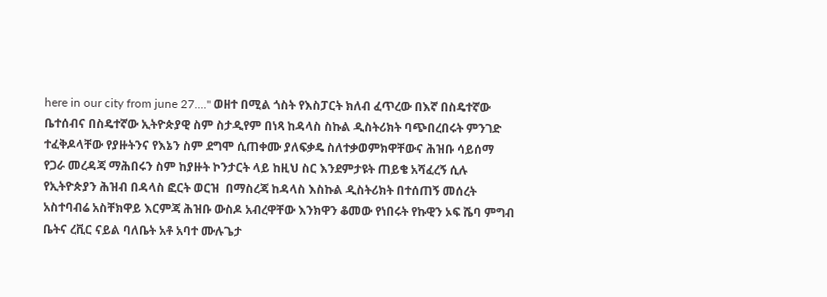here in our city from june 27...." ወዘተ በሚል ጎስት የእስፓርት ክለብ ፈጥረው በእኛ በስዴተኛው ቤተሰብና በስዴተኛው ኢትዮጵያዊ ስም ስታዲየም በነጻ ከዳላስ ስኩል ዲስትሪክት ባጭበረበሩት ምንገድ ተፈቅዶላቸው የያዙትንና የእኔን ስም ደግሞ ሲጠቀሙ ያለፍቃዴ ስለተቃወምክዋቸውና ሕዝቡ ሳይሰማ የጋራ መረዳጃ ማሕበሩን ስም ከያዙት ኮንታርት ላይ ከዚህ ስር እንደምታዩት ጠይቄ አሻፈረኝ ሲሉ የኢትዮጵያን ሕዝብ በዳላስ ፎርት ወርዝ  በማስረጃ ከዳላስ እስኩል ዲስትሪክት በተሰጠኝ መሰረት አስተባብሬ አስቸክዋይ እርምጃ ሕዝቡ ውስዶ አብረዋቸው እንክዋን ቆመው የነበሩት የኩዊን ኦፍ ሼባ ምግብ ቤትና ረቪር ናይል ባለቤት አቶ አባተ ሙሉጌታ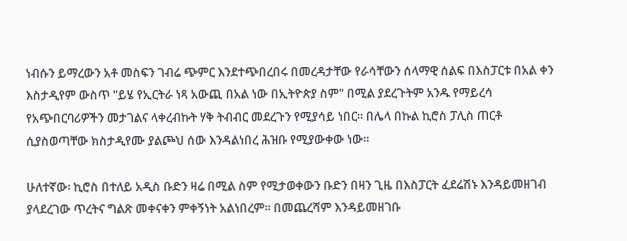ነብሱን ይማረውን አቶ መስፍን ገብሬ ጭምር እንደተጭበረበሩ በመረዳታቸው የራሳቸውን ሰላማዊ ሰልፍ በእስፓርቱ በአል ቀን እስታዲየም ውስጥ "ይሄ የኢርትራ ነጻ አውጪ በአል ነው በኢትዮጵያ ስም" በሚል ያደረጉትም አንዱ የማይረሳ የአጭበርባሪዎችን መታገልና ላቀረብኩት ሃቅ ትብብር መደረጉን የሚያሳይ ነበር። በሌላ በኩል ኪሮስ ፓሊስ ጠርቶ ሲያስወጣቸው ክስታዲየሙ ያልጮህ ሰው እንዳልነበረ ሕዝቡ የሚያውቀው ነው።

ሁለተኛው፡ ኪሮስ በተለይ አዲስ ቡድን ዛሬ በሚል ስም የሚታወቀውን ቡድን በዛን ጊዜ በእስፓርት ፈደሬሽኑ እንዳይመዘገብ ያላደረገው ጥረትና ግልጽ መቀናቀን ምቀኝነት አልነበረም። በመጨረሻም እንዳይመዘገቡ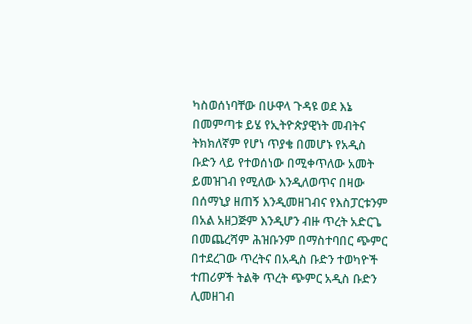ካስወሰነባቸው በሁዋላ ጉዳዩ ወደ እኔ በመምጣቱ ይሄ የኢትዮጵያዊነት መብትና ትክክለኛም የሆነ ጥያቄ በመሆኑ የአዲስ ቡድን ላይ የተወሰነው በሚቀጥለው አመት ይመዝገብ የሚለው እንዲለወጥና በዛው በሰማኒያ ዘጠኝ እንዲመዘገብና የእስፓርቱንም በአል አዘጋጅም እንዲሆን ብዙ ጥረት አድርጌ በመጨረሻም ሕዝቡንም በማስተባበር ጭምር በተደረገው ጥረትና በአዲስ ቡድን ተወካዮች ተጠሪዎች ትልቅ ጥረት ጭምር አዲስ ቡድን ሊመዘገብ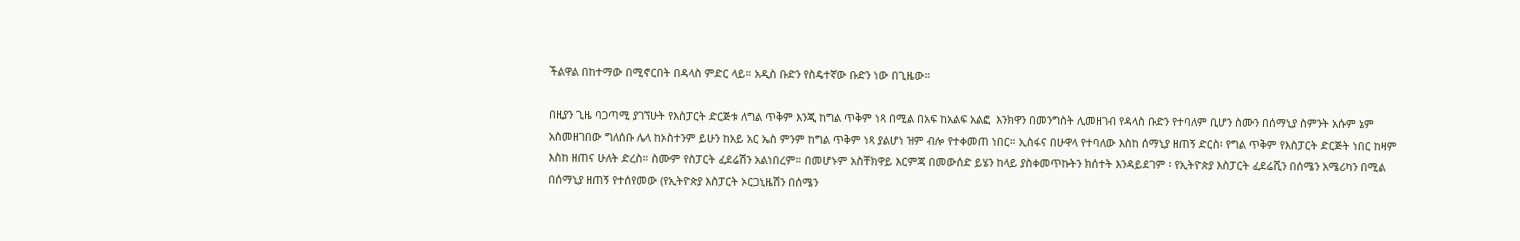ችልዋል በከተማው በሚኖርበት በዳላስ ምድር ላይ። አዲስ ቡድን የስዴተኛው ቡድን ነው በጊዜው።

በዚያን ጊዜ ባጋጣሚ ያገኘሁት የእስፓርት ድርጅቱ ለግል ጥቅም እንጂ ከግል ጥቅም ነጻ በሚል በአፍ ከአልፍ አልፎ  እንክዋን በመንግስት ሊመዘገብ የዳላስ ቡድን የተባለም ቢሆን ስሙን በሰማኒያ ስምንት አሱም ኔም አስመዘገበው ግለሰቡ ሌላ ከኦስተንም ይሁን ከአይ አር ኤስ ምንም ከግል ጥቅም ነጻ ያልሆነ ዝም ብሎ የተቀመጠ ነበር። ኢስፋና በሁዋላ የተባለው እስከ ሰማኒያ ዘጠኝ ድርስ፡ የግል ጥቅም የእስፓርት ድርጅት ነበር ከዛም እስከ ዘጠና ሁለት ድረስ። ስሙም የስፓርት ፈደሬሽን አልነበረም። በመሆኑም አስቸክዋይ እርምጃ በመውሰድ ይሄን ከላይ ያስቀመጥኩትን ክሰተት እንዳይደገም ፡ የኢትዮጵያ እስፓርት ፈደሬሺን በሰሜን አሜሪካን በሚል በሰማኒያ ዘጠኝ የተሰየመው (የኢትዮጵያ እስፓርት ኦርጋኒዜሽን በሰሜን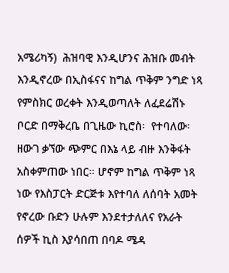አሜሪካኝ)  ሕዝባዊ እንዲሆንና ሕዝቡ መብት እንዲኖረው በኢስፋናና ከግል ጥቅም ንግድ ነጻ የምስክር ወረቀት እንዲወጣለት ለፈደሬሽኑ ቦርድ በማቅረቤ በጊዜው ኪሮስ፡  የተባለው፡ ዘውገ ቃኘው ጭምር በእኔ ላይ ብዙ እንቅፋት አስቀምጠው ነበር። ሆኖም ከግል ጥቅም ነጻ ነው የእስፓርት ድርጅቱ እየተባለ ለሰባት አመት የኖረው ቡድን ሁሉም እንደተታለለና የአራት ሰዎች ኪስ እያሳበጠ በባዶ ሜዳ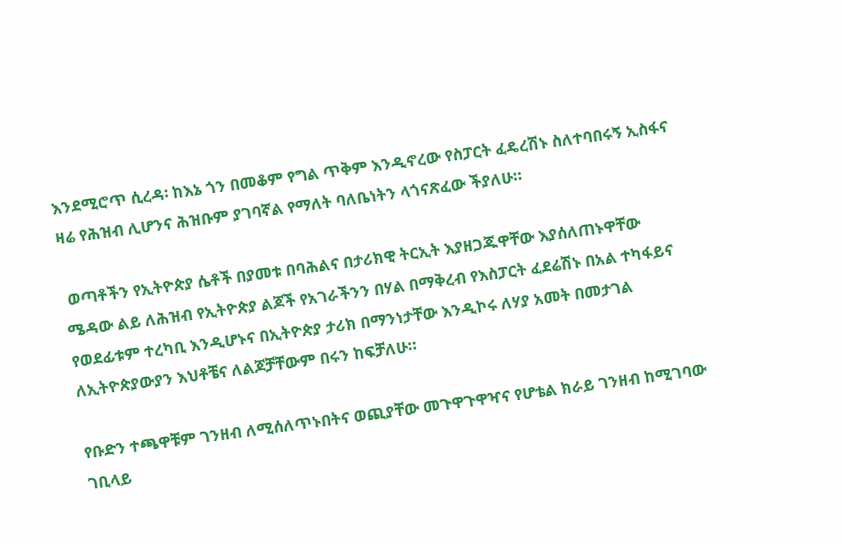እንደሚሮጥ ሲረዳ፡ ከእኔ ጎን በመቆም የግል ጥቅም እንዲኖረው የስፓርት ፈዴረሽኑ ስለተባበሩኝ ኢስፋና ዛሬ የሕዝብ ሊሆንና ሕዝቡም ያገባኛል የማለት ባለቤነትን ላጎናጽፈው ችያለሁ።

 ወጣቶችን የኢትዮጵያ ሴቶች በያመቱ በባሕልና በታሪክዊ ትርኢት እያዘጋጁዋቸው እያሰለጠኑዋቸው ሜዳው ልይ ለሕዝብ የኢትዮጵያ ልጆች የአገራችንን በሃል በማቅረብ የእስፓርት ፈደሬሽኑ በአል ተካፋይና የወደፊቱም ተረካቢ እንዲሆኑና በኢትዮጵያ ታሪክ በማንነታቸው እንዲኮሩ ለሃያ አመት በመታገል ለኢትዮጵያውያን እህቶቼና ለልጆቻቸውም በሩን ከፍቻለሁ።

የቡድን ተጫዋቹም ገንዘብ ለሚሰለጥኑበትና ወጪያቸው መጉዋጉዋዣና የሆቴል ክራይ ገንዘብ ከሚገባው ገቢላይ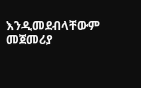እንዲመደብላቸውም መጀመሪያ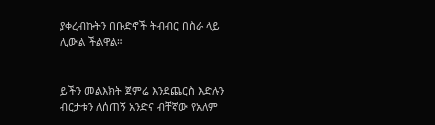ያቀረብኩትን በቡድኖች ትብብር በስራ ላይ ሊውል ችልዋል።


ይችን መልእክት ጀምሬ እንደጨርስ እድሉን ብርታቱን ለሰጠኝ አንድና ብቸኛው የአለም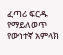ፈጣሪ ፍርዱ የማይለወጥ የውነተኛ አምላክ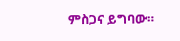ምስጋና ይግባው።